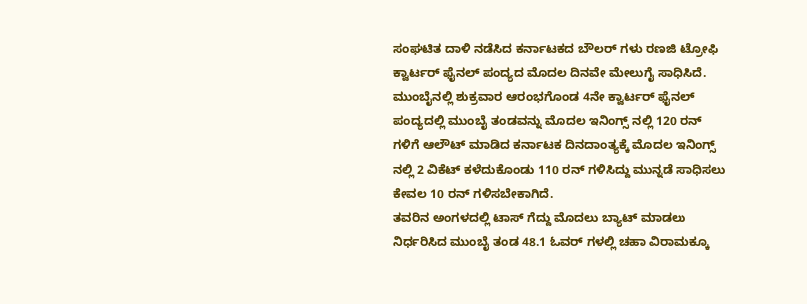ಸಂಘಟಿತ ದಾಳಿ ನಡೆಸಿದ ಕರ್ನಾಟಕದ ಬೌಲರ್ ಗಳು ರಣಜಿ ಟ್ರೋಫಿ ಕ್ವಾರ್ಟರ್ ಫೈನಲ್ ಪಂದ್ಯದ ಮೊದಲ ದಿನವೇ ಮೇಲುಗೈ ಸಾಧಿಸಿದೆ.
ಮುಂಬೈನಲ್ಲಿ ಶುಕ್ರವಾರ ಆರಂಭಗೊಂಡ 4ನೇ ಕ್ವಾರ್ಟರ್ ಫೈನಲ್ ಪಂದ್ಯದಲ್ಲಿ ಮುಂಬೈ ತಂಡವನ್ನು ಮೊದಲ ಇನಿಂಗ್ಸ್ ನಲ್ಲಿ 120 ರನ್ ಗಳಿಗೆ ಆಲೌಟ್ ಮಾಡಿದ ಕರ್ನಾಟಕ ದಿನದಾಂತ್ಯಕ್ಕೆ ಮೊದಲ ಇನಿಂಗ್ಸ್ ನಲ್ಲಿ 2 ವಿಕೆಟ್ ಕಳೆದುಕೊಂಡು 110 ರನ್ ಗಳಿಸಿದ್ದು ಮುನ್ನಡೆ ಸಾಧಿಸಲು ಕೇವಲ 10 ರನ್ ಗಳಿಸಬೇಕಾಗಿದೆ.
ತವರಿನ ಅಂಗಳದಲ್ಲಿ ಟಾಸ್ ಗೆದ್ದು ಮೊದಲು ಬ್ಯಾಟ್ ಮಾಡಲು ನಿರ್ಧರಿಸಿದ ಮುಂಬೈ ತಂಡ 48.1 ಓವರ್ ಗಳಲ್ಲಿ ಚಹಾ ವಿರಾಮಕ್ಕೂ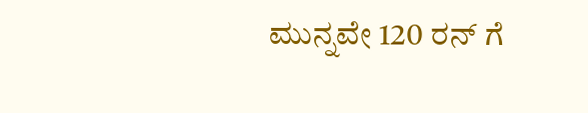ಮುನ್ನವೇ 120 ರನ್ ಗೆ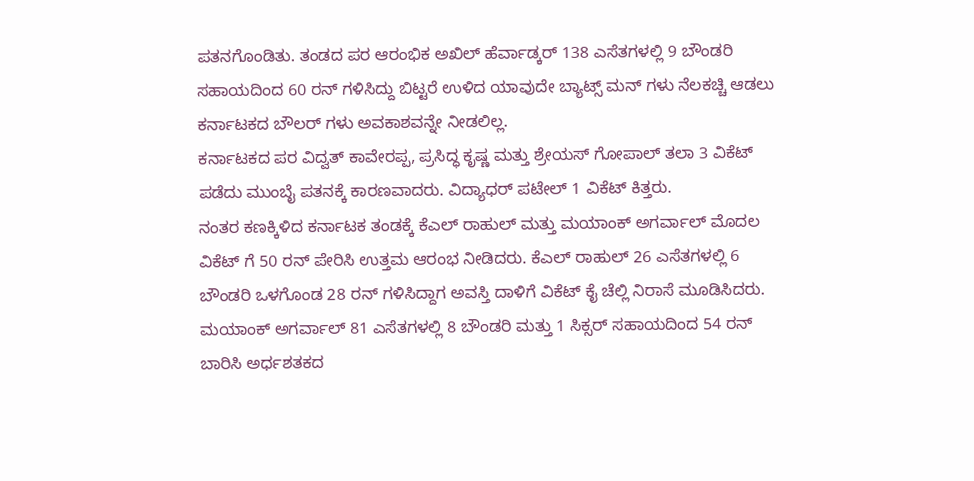ಪತನಗೊಂಡಿತು. ತಂಡದ ಪರ ಆರಂಭಿಕ ಅಖಿಲ್ ಹೆರ್ವಾಡ್ಕರ್ 138 ಎಸೆತಗಳಲ್ಲಿ 9 ಬೌಂಡರಿ ಸಹಾಯದಿಂದ 60 ರನ್ ಗಳಿಸಿದ್ದು ಬಿಟ್ಟರೆ ಉಳಿದ ಯಾವುದೇ ಬ್ಯಾಟ್ಸ್ ಮನ್ ಗಳು ನೆಲಕಚ್ಚಿ ಆಡಲು ಕರ್ನಾಟಕದ ಬೌಲರ್ ಗಳು ಅವಕಾಶವನ್ನೇ ನೀಡಲಿಲ್ಲ.
ಕರ್ನಾಟಕದ ಪರ ವಿದ್ವತ್ ಕಾವೇರಪ್ಪ, ಪ್ರಸಿದ್ಧ ಕೃಷ್ಣ ಮತ್ತು ಶ್ರೇಯಸ್ ಗೋಪಾಲ್ ತಲಾ 3 ವಿಕೆಟ್ ಪಡೆದು ಮುಂಬೈ ಪತನಕ್ಕೆ ಕಾರಣವಾದರು. ವಿದ್ಯಾಧರ್ ಪಟೇಲ್ 1 ವಿಕೆಟ್ ಕಿತ್ತರು.
ನಂತರ ಕಣಕ್ಕಿಳಿದ ಕರ್ನಾಟಕ ತಂಡಕ್ಕೆ ಕೆಎಲ್ ರಾಹುಲ್ ಮತ್ತು ಮಯಾಂಕ್ ಅಗರ್ವಾಲ್ ಮೊದಲ ವಿಕೆಟ್ ಗೆ 50 ರನ್ ಪೇರಿಸಿ ಉತ್ತಮ ಆರಂಭ ನೀಡಿದರು. ಕೆಎಲ್ ರಾಹುಲ್ 26 ಎಸೆತಗಳಲ್ಲಿ 6 ಬೌಂಡರಿ ಒಳಗೊಂಡ 28 ರನ್ ಗಳಿಸಿದ್ದಾಗ ಅವಸ್ತಿ ದಾಳಿಗೆ ವಿಕೆಟ್ ಕೈ ಚೆಲ್ಲಿ ನಿರಾಸೆ ಮೂಡಿಸಿದರು.
ಮಯಾಂಕ್ ಅಗರ್ವಾಲ್ 81 ಎಸೆತಗಳಲ್ಲಿ 8 ಬೌಂಡರಿ ಮತ್ತು 1 ಸಿಕ್ಸರ್ ಸಹಾಯದಿಂದ 54 ರನ್ ಬಾರಿಸಿ ಅರ್ಧಶತಕದ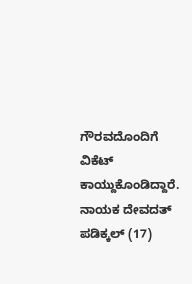ಗೌರವದೊಂದಿಗೆ ವಿಕೆಟ್ ಕಾಯ್ದುಕೊಂಡಿದ್ದಾರೆ. ನಾಯಕ ದೇವದತ್ ಪಡಿಕ್ಕಲ್ (17)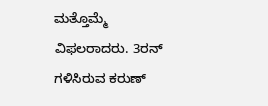ಮತ್ತೊಮ್ಮೆ ವಿಫಲರಾದರು. 3ರನ್ ಗಳಿಸಿರುವ ಕರುಣ್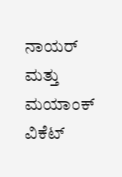ನಾಯರ್ ಮತ್ತು ಮಯಾಂಕ್ ವಿಕೆಟ್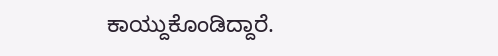ಕಾಯ್ದುಕೊಂಡಿದ್ದಾರೆ.